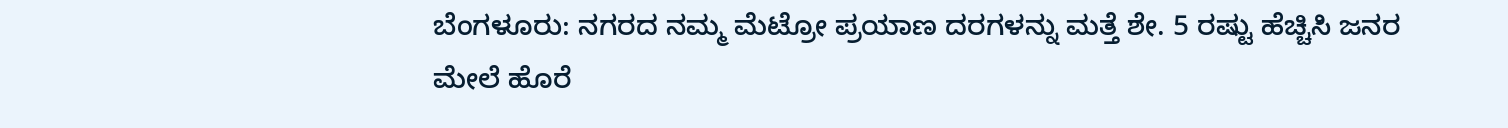ಬೆಂಗಳೂರು: ನಗರದ ನಮ್ಮ ಮೆಟ್ರೋ ಪ್ರಯಾಣ ದರಗಳನ್ನು ಮತ್ತೆ ಶೇ. 5 ರಷ್ಟು ಹೆಚ್ಚಿಸಿ ಜನರ ಮೇಲೆ ಹೊರೆ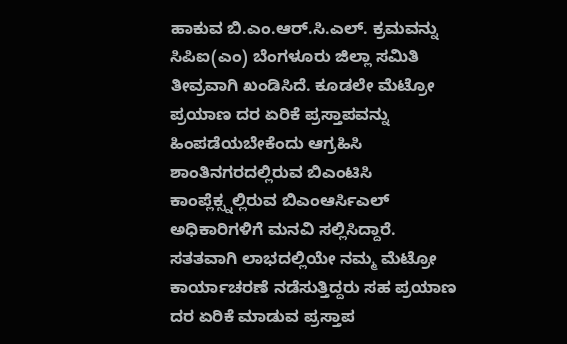ಹಾಕುವ ಬಿ.ಎಂ.ಆರ್.ಸಿ.ಎಲ್. ಕ್ರಮವನ್ನು ಸಿಪಿಐ(ಎಂ) ಬೆಂಗಳೂರು ಜಿಲ್ಲಾ ಸಮಿತಿ ತೀವ್ರವಾಗಿ ಖಂಡಿಸಿದೆ. ಕೂಡಲೇ ಮೆಟ್ರೋ ಪ್ರಯಾಣ ದರ ಏರಿಕೆ ಪ್ರಸ್ತಾಪವನ್ನು ಹಿಂಪಡೆಯಬೇಕೆಂದು ಆಗ್ರಹಿಸಿ ಶಾಂತಿನಗರದಲ್ಲಿರುವ ಬಿಎಂಟಿಸಿ ಕಾಂಪ್ಲೆಕ್ಸ್ನಲ್ಲಿರುವ ಬಿಎಂಆರ್ಸಿಎಲ್ ಅಧಿಕಾರಿಗಳಿಗೆ ಮನವಿ ಸಲ್ಲಿಸಿದ್ದಾರೆ.
ಸತತವಾಗಿ ಲಾಭದಲ್ಲಿಯೇ ನಮ್ಮ ಮೆಟ್ರೋ ಕಾರ್ಯಾಚರಣೆ ನಡೆಸುತ್ತಿದ್ದರು ಸಹ ಪ್ರಯಾಣ ದರ ಏರಿಕೆ ಮಾಡುವ ಪ್ರಸ್ತಾಪ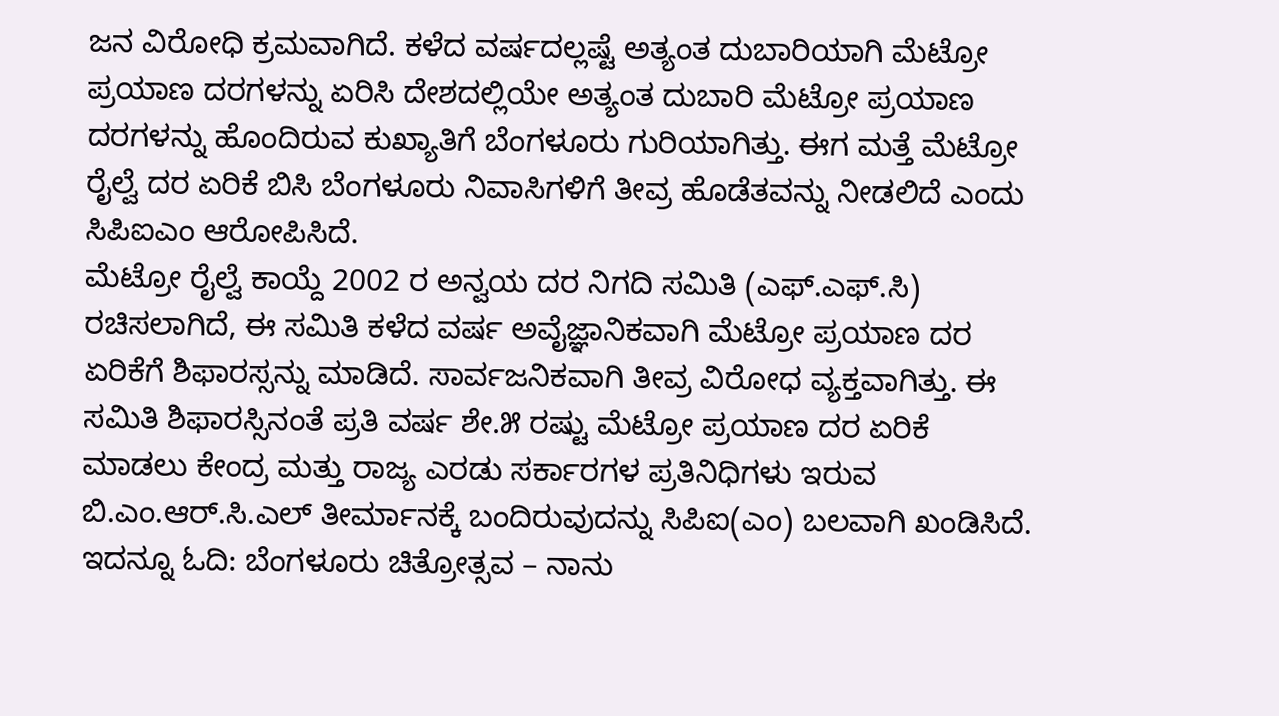ಜನ ವಿರೋಧಿ ಕ್ರಮವಾಗಿದೆ. ಕಳೆದ ವರ್ಷದಲ್ಲಷ್ಟೆ ಅತ್ಯಂತ ದುಬಾರಿಯಾಗಿ ಮೆಟ್ರೋ ಪ್ರಯಾಣ ದರಗಳನ್ನು ಏರಿಸಿ ದೇಶದಲ್ಲಿಯೇ ಅತ್ಯಂತ ದುಬಾರಿ ಮೆಟ್ರೋ ಪ್ರಯಾಣ ದರಗಳನ್ನು ಹೊಂದಿರುವ ಕುಖ್ಯಾತಿಗೆ ಬೆಂಗಳೂರು ಗುರಿಯಾಗಿತ್ತು. ಈಗ ಮತ್ತೆ ಮೆಟ್ರೋ ರೈಲ್ವೆ ದರ ಏರಿಕೆ ಬಿಸಿ ಬೆಂಗಳೂರು ನಿವಾಸಿಗಳಿಗೆ ತೀವ್ರ ಹೊಡೆತವನ್ನು ನೀಡಲಿದೆ ಎಂದು ಸಿಪಿಐಎಂ ಆರೋಪಿಸಿದೆ.
ಮೆಟ್ರೋ ರೈಲ್ವೆ ಕಾಯ್ದೆ 2002 ರ ಅನ್ವಯ ದರ ನಿಗದಿ ಸಮಿತಿ (ಎಫ್.ಎಫ್.ಸಿ) ರಚಿಸಲಾಗಿದೆ, ಈ ಸಮಿತಿ ಕಳೆದ ವರ್ಷ ಅವೈಜ್ಞಾನಿಕವಾಗಿ ಮೆಟ್ರೋ ಪ್ರಯಾಣ ದರ ಏರಿಕೆಗೆ ಶಿಫಾರಸ್ಸನ್ನು ಮಾಡಿದೆ. ಸಾರ್ವಜನಿಕವಾಗಿ ತೀವ್ರ ವಿರೋಧ ವ್ಯಕ್ತವಾಗಿತ್ತು. ಈ ಸಮಿತಿ ಶಿಫಾರಸ್ಸಿನಂತೆ ಪ್ರತಿ ವರ್ಷ ಶೇ.೫ ರಷ್ಟು ಮೆಟ್ರೋ ಪ್ರಯಾಣ ದರ ಏರಿಕೆ ಮಾಡಲು ಕೇಂದ್ರ ಮತ್ತು ರಾಜ್ಯ ಎರಡು ಸರ್ಕಾರಗಳ ಪ್ರತಿನಿಧಿಗಳು ಇರುವ ಬಿ.ಎಂ.ಆರ್.ಸಿ.ಎಲ್ ತೀರ್ಮಾನಕ್ಕೆ ಬಂದಿರುವುದನ್ನು ಸಿಪಿಐ(ಎಂ) ಬಲವಾಗಿ ಖಂಡಿಸಿದೆ.
ಇದನ್ನೂ ಓದಿ: ಬೆಂಗಳೂರು ಚಿತ್ರೋತ್ಸವ – ನಾನು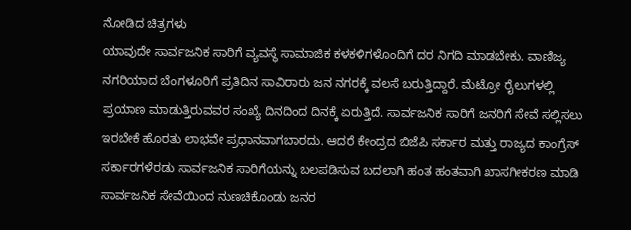ನೋಡಿದ ಚಿತ್ರಗಳು
ಯಾವುದೇ ಸಾರ್ವಜನಿಕ ಸಾರಿಗೆ ವ್ಯವಸ್ಥೆ ಸಾಮಾಜಿಕ ಕಳಕಳಿಗಳೊಂದಿಗೆ ದರ ನಿಗದಿ ಮಾಡಬೇಕು. ವಾಣಿಜ್ಯ ನಗರಿಯಾದ ಬೆಂಗಳೂರಿಗೆ ಪ್ರತಿದಿನ ಸಾವಿರಾರು ಜನ ನಗರಕ್ಕೆ ವಲಸೆ ಬರುತ್ತಿದ್ದಾರೆ. ಮೆಟ್ರೋ ರೈಲುಗಳಲ್ಲಿ ಪ್ರಯಾಣ ಮಾಡುತ್ತಿರುವವರ ಸಂಖ್ಯೆ ದಿನದಿಂದ ದಿನಕ್ಕೆ ಏರುತ್ತಿದೆ. ಸಾರ್ವಜನಿಕ ಸಾರಿಗೆ ಜನರಿಗೆ ಸೇವೆ ಸಲ್ಲಿಸಲು ಇರಬೇಕೆ ಹೊರತು ಲಾಭವೇ ಪ್ರಧಾನವಾಗಬಾರದು. ಆದರೆ ಕೇಂದ್ರದ ಬಿಜೆಪಿ ಸರ್ಕಾರ ಮತ್ತು ರಾಜ್ಯದ ಕಾಂಗ್ರೆಸ್ ಸರ್ಕಾರಗಳೆರಡು ಸಾರ್ವಜನಿಕ ಸಾರಿಗೆಯನ್ನು ಬಲಪಡಿಸುವ ಬದಲಾಗಿ ಹಂತ ಹಂತವಾಗಿ ಖಾಸಗೀಕರಣ ಮಾಡಿ ಸಾರ್ವಜನಿಕ ಸೇವೆಯಿಂದ ನುಣಚಿಕೊಂಡು ಜನರ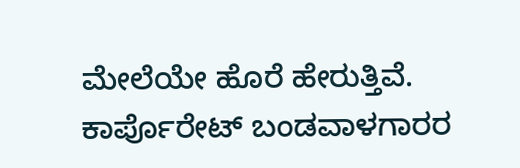ಮೇಲೆಯೇ ಹೊರೆ ಹೇರುತ್ತಿವೆ. ಕಾರ್ಪೊರೇಟ್ ಬಂಡವಾಳಗಾರರ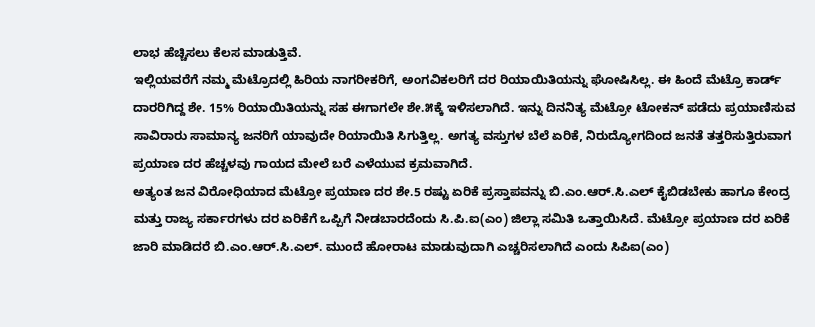ಲಾಭ ಹೆಚ್ಚಿಸಲು ಕೆಲಸ ಮಾಡುತ್ತಿವೆ.
ಇಲ್ಲಿಯವರೆಗೆ ನಮ್ಮ ಮೆಟ್ರೊದಲ್ಲಿ ಹಿರಿಯ ನಾಗರೀಕರಿಗೆ, ಅಂಗವಿಕಲರಿಗೆ ದರ ರಿಯಾಯಿತಿಯನ್ನು ಘೋಷಿಸಿಲ್ಲ. ಈ ಹಿಂದೆ ಮೆಟ್ರೊ ಕಾರ್ಡ್ ದಾರರಿಗಿದ್ದ ಶೇ. 15% ರಿಯಾಯಿತಿಯನ್ನು ಸಹ ಈಗಾಗಲೇ ಶೇ.೫ಕ್ಕೆ ಇಳಿಸಲಾಗಿದೆ. ಇನ್ನು ದಿನನಿತ್ಯ ಮೆಟ್ರೋ ಟೋಕನ್ ಪಡೆದು ಪ್ರಯಾಣಿಸುವ ಸಾವಿರಾರು ಸಾಮಾನ್ಯ ಜನರಿಗೆ ಯಾವುದೇ ರಿಯಾಯಿತಿ ಸಿಗುತ್ತಿಲ್ಲ. ಅಗತ್ಯ ವಸ್ತುಗಳ ಬೆಲೆ ಏರಿಕೆ, ನಿರುದ್ಯೋಗದಿಂದ ಜನತೆ ತತ್ತರಿಸುತ್ತಿರುವಾಗ ಪ್ರಯಾಣ ದರ ಹೆಚ್ಚಳವು ಗಾಯದ ಮೇಲೆ ಬರೆ ಎಳೆಯುವ ಕ್ರಮವಾಗಿದೆ.
ಅತ್ಯಂತ ಜನ ವಿರೋಧಿಯಾದ ಮೆಟ್ರೋ ಪ್ರಯಾಣ ದರ ಶೇ.5 ರಷ್ಟು ಏರಿಕೆ ಪ್ರಸ್ತಾಪವನ್ನು ಬಿ.ಎಂ.ಆರ್.ಸಿ.ಎಲ್ ಕೈಬಿಡಬೇಕು ಹಾಗೂ ಕೇಂದ್ರ ಮತ್ತು ರಾಜ್ಯ ಸರ್ಕಾರಗಳು ದರ ಏರಿಕೆಗೆ ಒಪ್ಪಿಗೆ ನೀಡಬಾರದೆಂದು ಸಿ.ಪಿ.ಐ(ಎಂ) ಜಿಲ್ಲಾ ಸಮಿತಿ ಒತ್ತಾಯಿಸಿದೆ. ಮೆಟ್ರೋ ಪ್ರಯಾಣ ದರ ಏರಿಕೆ ಜಾರಿ ಮಾಡಿದರೆ ಬಿ.ಎಂ.ಆರ್.ಸಿ.ಎಲ್. ಮುಂದೆ ಹೋರಾಟ ಮಾಡುವುದಾಗಿ ಎಚ್ಚರಿಸಲಾಗಿದೆ ಎಂದು ಸಿಪಿಐ(ಎಂ)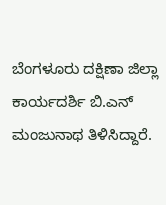ಬೆಂಗಳೂರು ದಕ್ಷಿಣಾ ಜಿಲ್ಲಾ ಕಾರ್ಯದರ್ಶಿ ಬಿ.ಎನ್ ಮಂಜುನಾಥ ತಿಳಿಸಿದ್ದಾರೆ.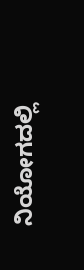ನಿಯೋಗದಲ್ಲಿ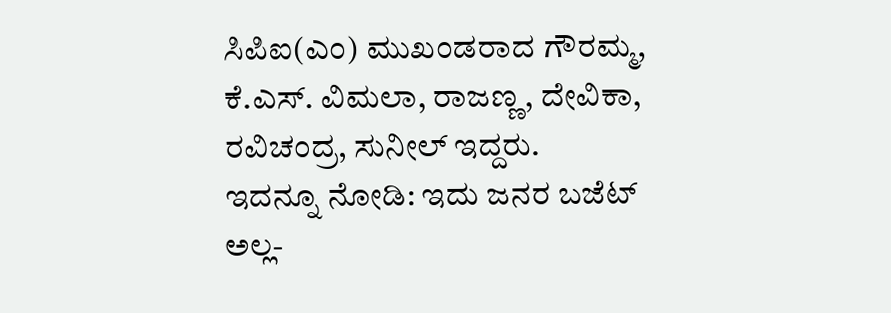ಸಿಪಿಐ(ಎಂ) ಮುಖಂಡರಾದ ಗೌರಮ್ಮ, ಕೆ.ಎಸ್. ವಿಮಲಾ, ರಾಜಣ್ಣ, ದೇವಿಕಾ, ರವಿಚಂದ್ರ, ಸುನೀಲ್ ಇದ್ದರು.
ಇದನ್ನೂ ನೋಡಿ: ಇದು ಜನರ ಬಜೆಟ್ ಅಲ್ಲ-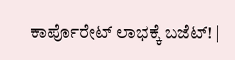ಕಾರ್ಪೊರೇಟ್ ಲಾಭಕ್ಕೆ ಬಜೆಟ್! |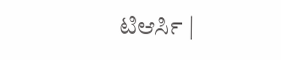ಟಿಆರ್ಸಿ |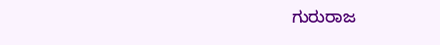ಗುರುರಾಜ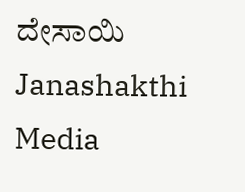ದೇಸಾಯಿ Janashakthi Media